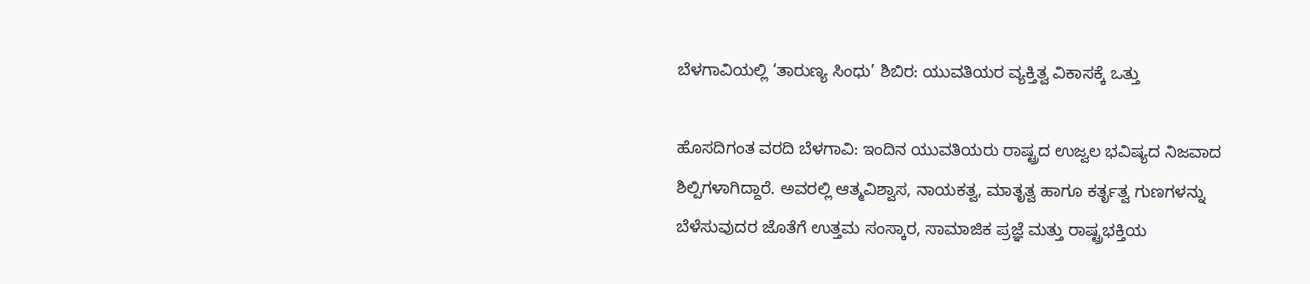ಬೆಳಗಾವಿಯಲ್ಲಿ ‘ತಾರುಣ್ಯ ಸಿಂಧು’ ಶಿಬಿರ: ಯುವತಿಯರ ವ್ಯಕ್ತಿತ್ವ ವಿಕಾಸಕ್ಕೆ ಒತ್ತು

ಹೊಸದಿಗಂತ ವರದಿ ಬೆಳಗಾವಿ: ಇಂದಿನ ಯುವತಿಯರು ರಾಷ್ಟ್ರದ ಉಜ್ವಲ ಭವಿಷ್ಯದ ನಿಜವಾದ ಶಿಲ್ಪಿಗಳಾಗಿದ್ದಾರೆ. ಅವರಲ್ಲಿ ಆತ್ಮವಿಶ್ವಾಸ, ನಾಯಕತ್ವ, ಮಾತೃತ್ವ ಹಾಗೂ ಕರ್ತೃತ್ವ ಗುಣಗಳನ್ನು ಬೆಳೆಸುವುದರ ಜೊತೆಗೆ ಉತ್ತಮ ಸಂಸ್ಕಾರ, ಸಾಮಾಜಿಕ ಪ್ರಜ್ಞೆ ಮತ್ತು ರಾಷ್ಟ್ರಭಕ್ತಿಯ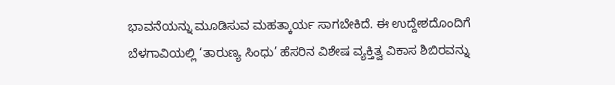ಭಾವನೆಯನ್ನು ಮೂಡಿಸುವ ಮಹತ್ಕಾರ್ಯ ಸಾಗಬೇಕಿದೆ. ಈ ಉದ್ದೇಶದೊಂದಿಗೆ ಬೆಳಗಾವಿಯಲ್ಲಿ ‘ತಾರುಣ್ಯ ಸಿಂಧು’ ಹೆಸರಿನ ವಿಶೇಷ ವ್ಯಕ್ತಿತ್ವ ವಿಕಾಸ ಶಿಬಿರವನ್ನು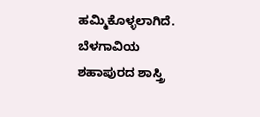ಹಮ್ಮಿಕೊಳ್ಳಲಾಗಿದೆ. ಬೆಳಗಾವಿಯ ಶಹಾಪುರದ ಶಾಸ್ತ್ರಿ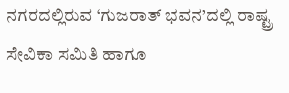ನಗರದಲ್ಲಿರುವ ‘ಗುಜರಾತ್ ಭವನ’ದಲ್ಲಿ ರಾಷ್ಟ್ರ ಸೇವಿಕಾ ಸಮಿತಿ ಹಾಗೂ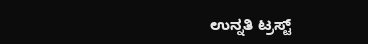ಉನ್ನತಿ ಟ್ರಸ್ಟ್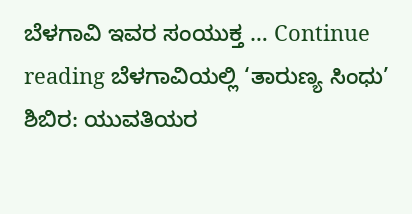ಬೆಳಗಾವಿ ಇವರ ಸಂಯುಕ್ತ … Continue reading ಬೆಳಗಾವಿಯಲ್ಲಿ ‘ತಾರುಣ್ಯ ಸಿಂಧು’ ಶಿಬಿರ: ಯುವತಿಯರ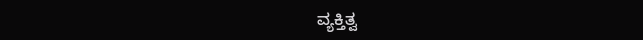ವ್ಯಕ್ತಿತ್ವ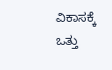ವಿಕಾಸಕ್ಕೆ ಒತ್ತು